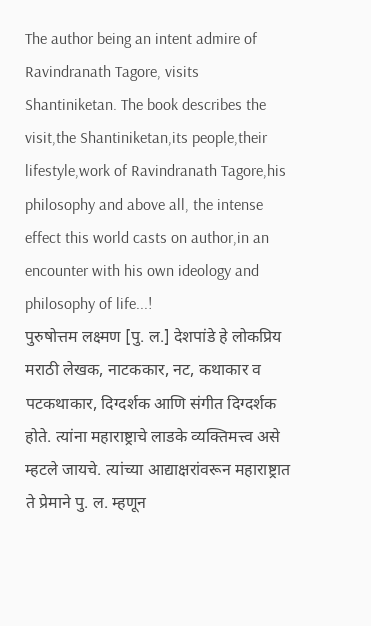The author being an intent admire of Ravindranath Tagore, visits Shantiniketan. The book describes the visit,the Shantiniketan,its people,their lifestyle,work of Ravindranath Tagore,his philosophy and above all, the intense effect this world casts on author,in an encounter with his own ideology and philosophy of life...!
पुरुषोत्तम लक्ष्मण [पु. ल.] देशपांडे हे लोकप्रिय मराठी लेखक, नाटककार, नट, कथाकार व पटकथाकार, दिग्दर्शक आणि संगीत दिग्दर्शक होते. त्यांना महाराष्ट्राचे लाडके व्यक्तिमत्त्व असे म्हटले जायचे. त्यांच्या आद्याक्षरांवरून महाराष्ट्रात ते प्रेमाने पु. ल. म्हणून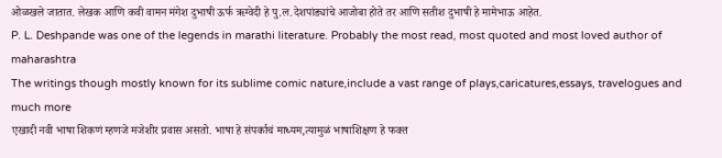ओळखले जातात. लेखक आणि कवी वामन मंगेश दुभाषी ऊर्फ ऋग्वेदी हे पु.ल.देशपांड्यांचे आजोबा होते तर आणि सतीश दुभाषी हे मामेभाऊ आहेत.
P. L. Deshpande was one of the legends in marathi literature. Probably the most read, most quoted and most loved author of maharashtra
The writings though mostly known for its sublime comic nature,include a vast range of plays,caricatures,essays, travelogues and much more
एखादी नवी भाषा शिकणं म्हणजे मजेशीर प्रवास असतो. भाषा हे संपर्काचं माध्यम,त्यामुळं भाषाशिक्षण हे फक्त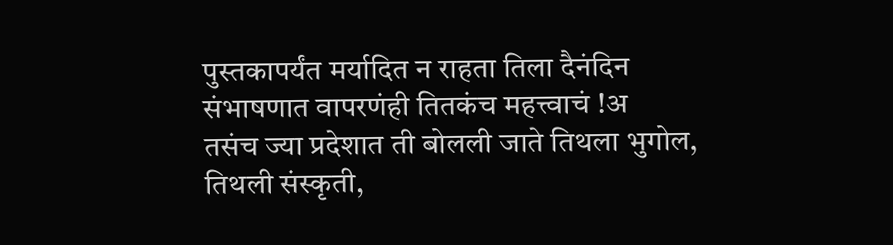पुस्तकापर्यंत मर्यादित न राहता तिला दैनंदिन संभाषणात वापरणंही तितकंच महत्त्वाचं !अ
तसंच ज्या प्रदेशात ती बोलली जाते तिथला भुगोल, तिथली संस्कृती,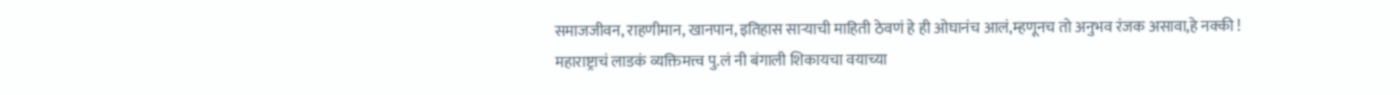समाजजीवन, राहणीमान, खानपान, इतिहास साऱ्याची माहिती ठेवणं हे ही ओघानंच आलं,म्हणूनच तो अनुभव रंजक असावा,हे नक्की !
महाराष्ट्राचं लाडकं व्यक्तिमत्त्व पु.लं नी बंगाली शिकायचा वयाच्या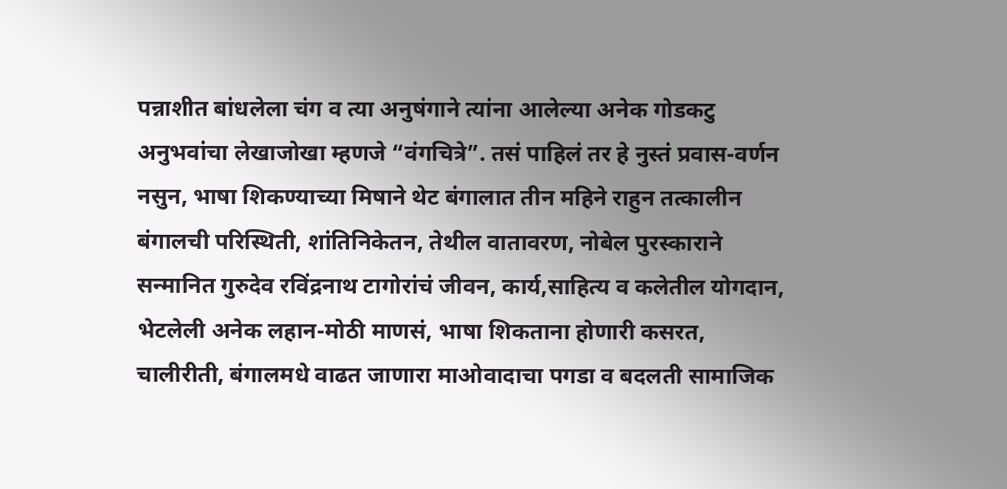पन्नाशीत बांधलेला चंग व त्या अनुषंगाने त्यांना आलेल्या अनेक गोडकटु अनुभवांचा लेखाजोखा म्हणजे “वंगचित्रे”. तसं पाहिलं तर हे नुस्तं प्रवास-वर्णन नसुन, भाषा शिकण्याच्या मिषाने थेट बंगालात तीन महिने राहुन तत्कालीन बंगालची परिस्थिती, शांतिनिकेतन, तेथील वातावरण, नोबेल पुरस्काराने सन्मानित गुरुदेव रविंद्रनाथ टागोरांचं जीवन, कार्य,साहित्य व कलेतील योगदान, भेटलेली अनेक लहान-मोठी माणसं, भाषा शिकताना होणारी कसरत, चालीरीती, बंगालमधे वाढत जाणारा माओवादाचा पगडा व बदलती सामाजिक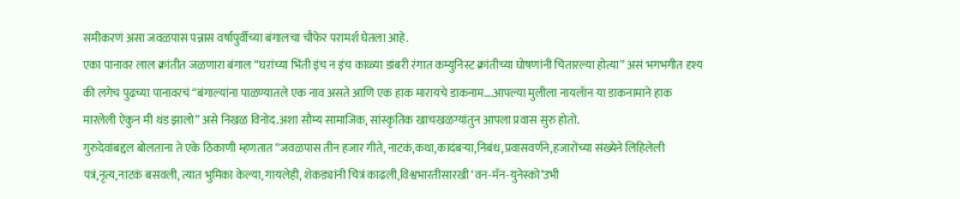समीकरणं असा जवळपास पन्नास वर्षापुर्वीच्या बंगालचा चौफेर परामर्श घेतला आहे.
एका पानावर लाल क्रांतीत जळणारा बंगाल “घरांच्या भिंती इंच न इंच काळ्या डांबरी रंगात कम्युनिस्ट क्रांतीच्या घोषणांनी चितारल्या होत्या” असं भगभगीत दृश्य की लगेच पुढच्या पानावरचं “बंगाल्यांना पाळण्यातले एक नाव असते आणि एक हाक मारायचे डाकनाम….आपल्या मुलीला नायलॅान या डाकनामाने हाक मारलेली ऐकुन मी थंड झालो” असे निखळ विनोद.अशा सौम्य सामाजिक, सांस्कृतिक खाचखळग्यांतुन आपला प्रवास सुरु होतो.
गुरुदेवांबद्दल बोलताना ते एके ठिकाणी म्हणतात “जवळपास तीन हजार गीते, नाटकं,कथा,कादंबऱ्या,निबंध,प्रवासवर्णने,हजारोंच्या संख्येने लिहिलेली पत्रं,नृत्य,नाटकं बसवली, त्यात भुमिका केल्या, गायलेही, शेकड्यांनी चित्रं काढली,विश्वभारतीसारखी ‘वन-मॅन-युनेस्को’उभी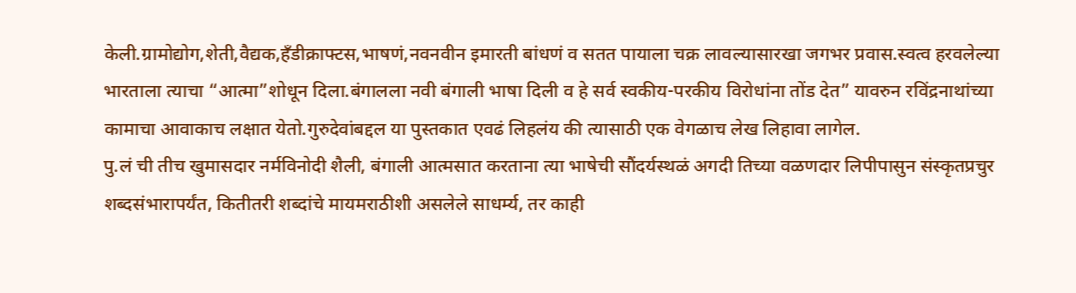केली.ग्रामोद्योग,शेती,वैद्यक,हॅंडीक्राफ्टस,भाषणं,नवनवीन इमारती बांधणं व सतत पायाला चक्र लावल्यासारखा जगभर प्रवास.स्वत्व हरवलेल्या भारताला त्याचा “आत्मा”शोधून दिला.बंगालला नवी बंगाली भाषा दिली व हे सर्व स्वकीय-परकीय विरोधांना तोंड देत” यावरुन रविंद्रनाथांच्या कामाचा आवाकाच लक्षात येतो.गुरुदेवांबद्दल या पुस्तकात एवढं लिहलंय की त्यासाठी एक वेगळाच लेख लिहावा लागेल.
पु.लं ची तीच खुमासदार नर्मविनोदी शैली, बंगाली आत्मसात करताना त्या भाषेची सौंदर्यस्थळं अगदी तिच्या वळणदार लिपीपासुन संस्कृतप्रचुर शब्दसंभारापर्यंत, कितीतरी शब्दांचे मायमराठीशी असलेले साधर्म्य, तर काही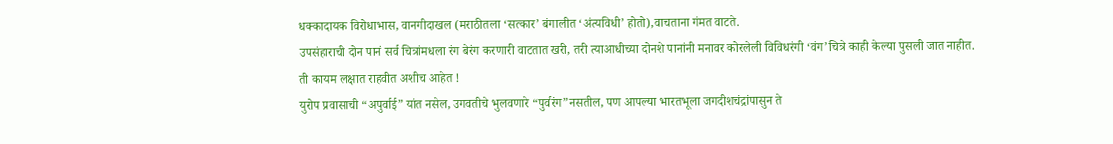धक्कादायक विरोधाभास, वानगीदाखल (मराठीतला ‘सत्कार’ बंगालीत ‘अंत्यविधी’ होतो),वाचताना गंमत वाटते.
उपसंहाराची दोन पानं सर्व चित्रांमधला रंग बेरंग करणारी वाटतात खरी, तरी त्याआधीच्या दोनशे पानांनी मनावर कोरलेली विविधरंगी ‘वंग’चित्रे काही केल्या पुसली जात नाहीत.
ती कायम लक्षात राहवीत अशीच आहेत !
युरोप प्रवासाची “अपुर्वाई” यांत नसेल, उगवतीचे भुलवणारे “पुर्वरंग”नसतील, पण आपल्या भारतभूला जगदीशचंद्रांपासुन ते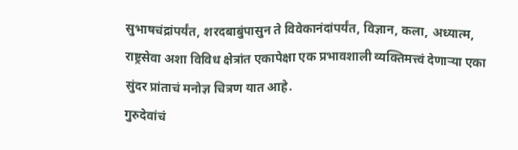सुभाषचंद्रांपर्यंत, शरदबाबुंपासुन ते विवेकानंदांपर्यंत, विज्ञान, कला, अध्यात्म, राष्ट्रसेवा अशा विविध क्षेत्रांत एकापेक्षा एक प्रभावशाली व्यक्तिमत्त्वं देणाऱ्या एका सुंदर प्रांताचं मनोज्ञ चित्रण यात आहे.
गुरुदेवांचं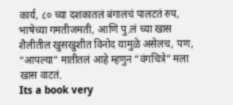कार्य, ८० च्या दशकातलं बंगालचं पालटतं रुप, भाषेच्या गमतीजमती, आणि पु.लं च्या खास शैलीतील खुसखुशीत विनोद यामुळे असेलच, पण, “आपल्या” मातीतलं आहे म्हणुन “वंगचित्रे” मला खास वाटतं.
Its a book very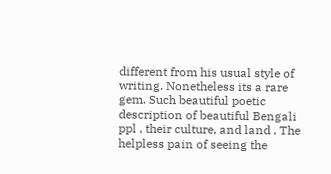different from his usual style of writing. Nonetheless its a rare gem. Such beautiful poetic description of beautiful Bengali ppl , their culture, and land . The helpless pain of seeing the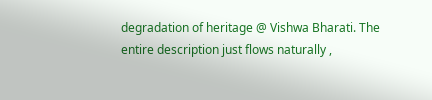degradation of heritage @ Vishwa Bharati. The entire description just flows naturally ,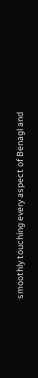smoothly touching every aspect of Benagl and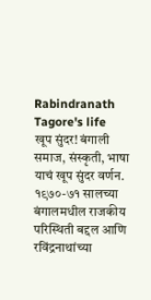Rabindranath Tagore's life
खूप सुंदर! बंगाली समाज, संस्कृती, भाषा याचं खूप सुंदर वर्णन. १९७०-७१ सालच्या बंगालमधील राजकीय परिस्थिती बद्दल आणि रविंद्रनाथांच्या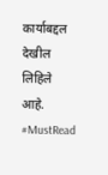कार्याबद्दल देखील लिहिले आहे. #MustRead